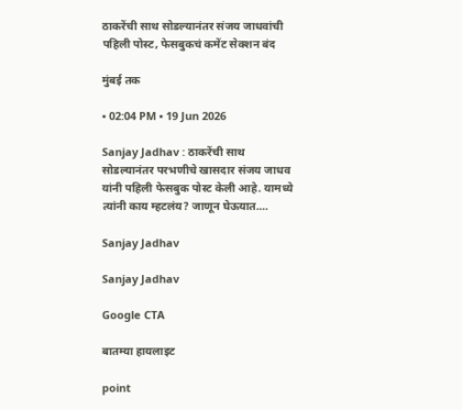ठाकरेंची साथ सोडल्यानंतर संजय जाधवांची पहिली पोस्ट, फेसबुकचं कमेंट सेक्शन बंद

मुंबई तक

• 02:04 PM • 19 Jun 2026

Sanjay Jadhav : ठाकरेंची साथ सोडल्यानंतर परभणीचे खासदार संजय जाधव यांनी पहिली फेसबुक पोस्ट केली आहे. यामध्ये त्यांनी काय म्हटलंय? जाणून घेऊयात....

Sanjay Jadhav

Sanjay Jadhav

Google CTA

बातम्या हायलाइट

point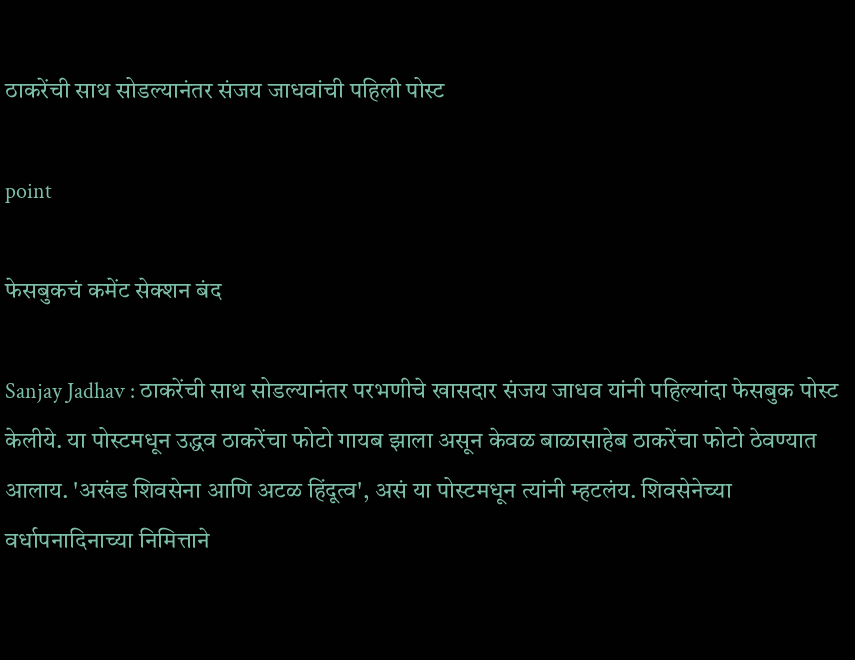ठाकरेंची साथ सोडल्यानंतर संजय जाधवांची पहिली पोस्ट

point

फेसबुकचं कमेंट सेक्शन बंद

Sanjay Jadhav : ठाकरेंची साथ सोडल्यानंतर परभणीचे खासदार संजय जाधव यांनी पहिल्यांदा फेसबुक पोस्ट केलीये. या पोस्टमधून उद्धव ठाकरेंचा फोटो गायब झाला असून केवळ बाळासाहेब ठाकरेंचा फोटो ठेवण्यात आलाय. 'अखंड शिवसेना आणि अटळ हिंदूत्व', असं या पोस्टमधून त्यांनी म्हटलंय. शिवसेनेच्या वर्धापनादिनाच्या निमित्ताने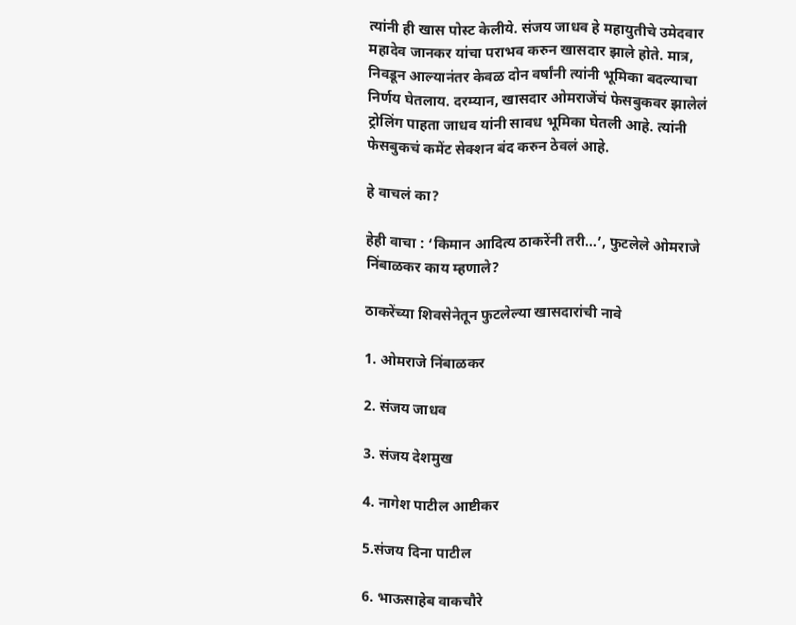त्यांनी ही खास पोस्ट केलीये. संजय जाधव हे महायुतीचे उमेदवार महादेव जानकर यांचा पराभव करुन खासदार झाले होते. मात्र, निवडून आल्यानंतर केवळ दोन वर्षांनी त्यांनी भूमिका बदल्याचा निर्णय घेतलाय. दरम्यान, खासदार ओमराजेंचं फेसबुकवर झालेलं ट्रोलिंग पाहता जाधव यांनी सावध भूमिका घेतली आहे. त्यांनी फेसबुकचं कमेंट सेक्शन बंद करुन ठेवलं आहे.

हे वाचलं का?

हेही वाचा : ‘किमान आदित्य ठाकरेंनी तरी...’, फुटलेले ओमराजे निंबाळकर काय म्हणाले?

ठाकरेंच्या शिवसेनेतून फुटलेल्या खासदारांची नावे

1. ओमराजे निंबाळकर

2. संजय जाधव

3. संजय देशमुख

4. नागेश पाटील आष्टीकर

5.संजय दिना पाटील

6. भाऊसाहेब वाकचौरे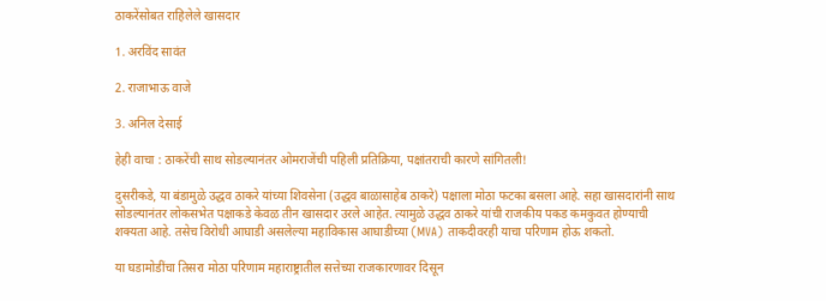ठाकरेंसोबत राहिलेले खासदार

1. अरविंद सावंत

2. राजाभाऊ वाजे

3. अनिल देसाई

हेही वाचा : ठाकरेंची साथ सोडल्यानंतर ओमराजेंची पहिली प्रतिक्रिया, पक्षांतराची कारणे सांगितली!

दुसरीकडे, या बंडामुळे उद्धव ठाकरे यांच्या शिवसेना (उद्धव बाळासाहेब ठाकरे) पक्षाला मोठा फटका बसला आहे. सहा खासदारांनी साथ सोडल्यानंतर लोकसभेत पक्षाकडे केवळ तीन खासदार उरले आहेत. त्यामुळे उद्धव ठाकरे यांची राजकीय पकड कमकुवत होण्याची शक्यता आहे. तसेच विरोधी आघाडी असलेल्या महाविकास आघाडीच्या (MVA) ताकदीवरही याचा परिणाम होऊ शकतो.

या घडामोडींचा तिसरा मोठा परिणाम महाराष्ट्रातील सत्तेच्या राजकारणावर दिसून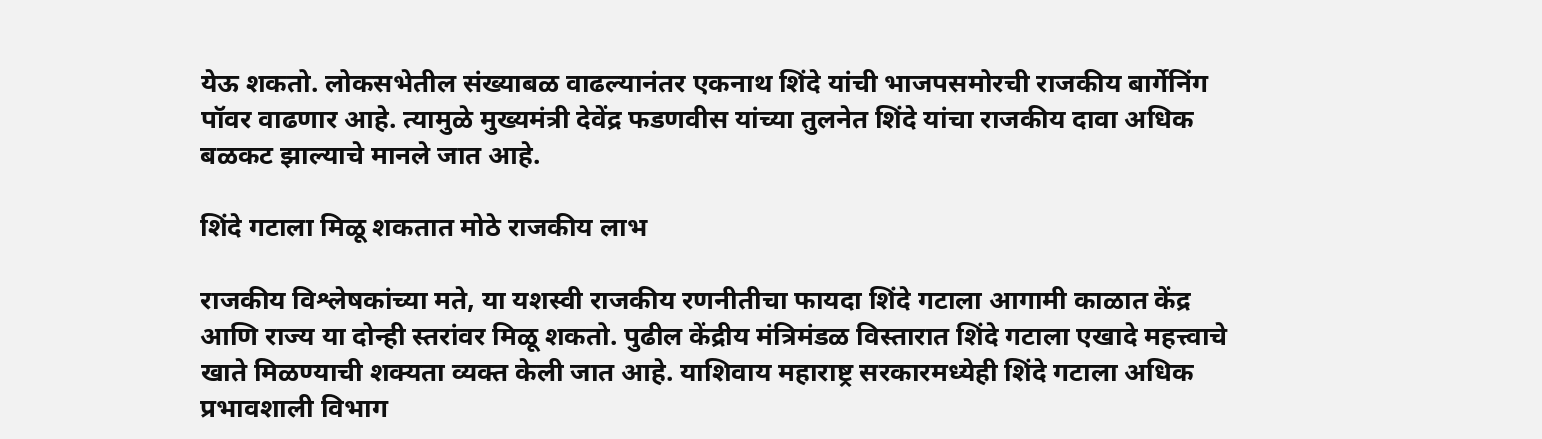येऊ शकतो. लोकसभेतील संख्याबळ वाढल्यानंतर एकनाथ शिंदे यांची भाजपसमोरची राजकीय बार्गेनिंग पॉवर वाढणार आहे. त्यामुळे मुख्यमंत्री देवेंद्र फडणवीस यांच्या तुलनेत शिंदे यांचा राजकीय दावा अधिक बळकट झाल्याचे मानले जात आहे.

शिंदे गटाला मिळू शकतात मोठे राजकीय लाभ

राजकीय विश्लेषकांच्या मते, या यशस्वी राजकीय रणनीतीचा फायदा शिंदे गटाला आगामी काळात केंद्र आणि राज्य या दोन्ही स्तरांवर मिळू शकतो. पुढील केंद्रीय मंत्रिमंडळ विस्तारात शिंदे गटाला एखादे महत्त्वाचे खाते मिळण्याची शक्यता व्यक्त केली जात आहे. याशिवाय महाराष्ट्र सरकारमध्येही शिंदे गटाला अधिक प्रभावशाली विभाग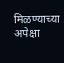मिळण्याच्या अपेक्षा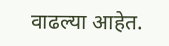वाढल्या आहेत.